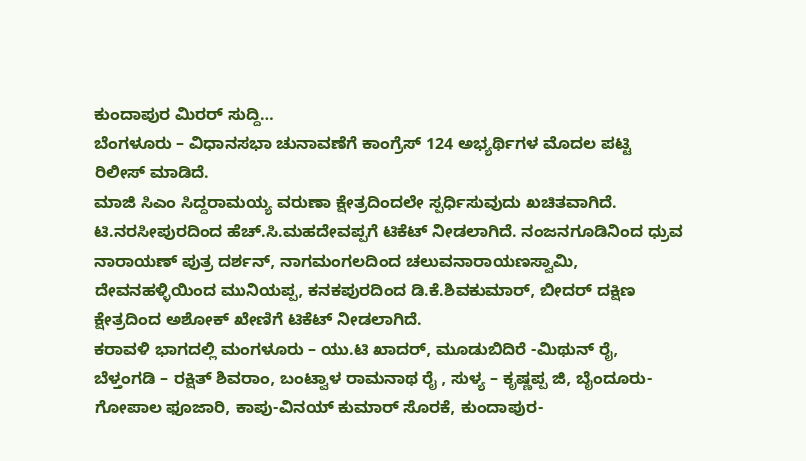ಕುಂದಾಪುರ ಮಿರರ್ ಸುದ್ದಿ…
ಬೆಂಗಳೂರು – ವಿಧಾನಸಭಾ ಚುನಾವಣೆಗೆ ಕಾಂಗ್ರೆಸ್ 124 ಅಭ್ಯರ್ಥಿಗಳ ಮೊದಲ ಪಟ್ಟಿ ರಿಲೀಸ್ ಮಾಡಿದೆ.
ಮಾಜಿ ಸಿಎಂ ಸಿದ್ದರಾಮಯ್ಯ ವರುಣಾ ಕ್ಷೇತ್ರದಿಂದಲೇ ಸ್ಪರ್ಧಿಸುವುದು ಖಚಿತವಾಗಿದೆ. ಟಿ.ನರಸೀಪುರದಿಂದ ಹೆಚ್.ಸಿ.ಮಹದೇವಪ್ಪಗೆ ಟಿಕೆಟ್ ನೀಡಲಾಗಿದೆ. ನಂಜನಗೂಡಿನಿಂದ ಧ್ರುವ ನಾರಾಯಣ್ ಪುತ್ರ ದರ್ಶನ್, ನಾಗಮಂಗಲದಿಂದ ಚಲುವನಾರಾಯಣಸ್ವಾಮಿ, ದೇವನಹಳ್ಳಿಯಿಂದ ಮುನಿಯಪ್ಪ, ಕನಕಪುರದಿಂದ ಡಿ.ಕೆ.ಶಿವಕುಮಾರ್, ಬೀದರ್ ದಕ್ಷಿಣ ಕ್ಷೇತ್ರದಿಂದ ಅಶೋಕ್ ಖೇಣಿಗೆ ಟಿಕೆಟ್ ನೀಡಲಾಗಿದೆ.
ಕರಾವಳಿ ಭಾಗದಲ್ಲಿ ಮಂಗಳೂರು – ಯು.ಟಿ ಖಾದರ್, ಮೂಡುಬಿದಿರೆ -ಮಿಥುನ್ ರೈ, ಬೆಳ್ತಂಗಡಿ – ರಕ್ಷಿತ್ ಶಿವರಾಂ, ಬಂಟ್ವಾಳ ರಾಮನಾಥ ರೈ , ಸುಳ್ಯ – ಕೃಷ್ಣಪ್ಪ ಜಿ, ಬೈಂದೂರು-ಗೋಪಾಲ ಫೂಜಾರಿ, ಕಾಪು-ವಿನಯ್ ಕುಮಾರ್ ಸೊರಕೆ, ಕುಂದಾಪುರ-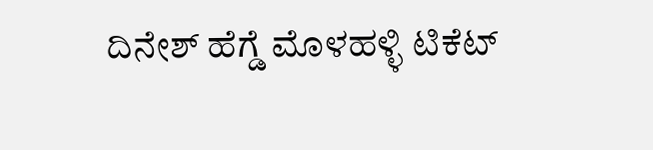ದಿನೇಶ್ ಹೆಗ್ಡೆ ಮೊಳಹಳ್ಳಿ ಟಿಕೆಟ್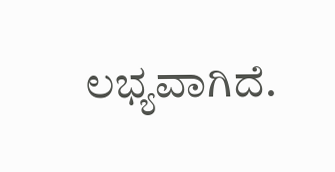ಲಭ್ಯವಾಗಿದೆ.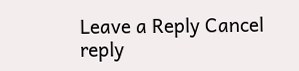Leave a Reply Cancel reply